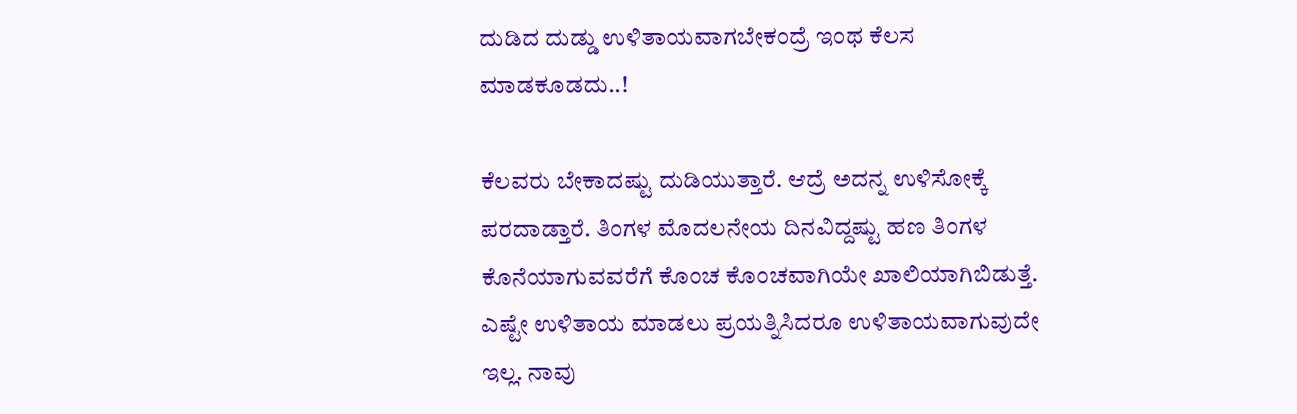ದುಡಿದ ದುಡ್ಡು ಉಳಿತಾಯವಾಗಬೇಕಂದ್ರೆ ಇಂಥ ಕೆಲಸ ಮಾಡಕೂಡದು..!

ಕೆಲವರು ಬೇಕಾದಷ್ಟು ದುಡಿಯುತ್ತಾರೆ. ಆದ್ರೆ ಅದನ್ನ ಉಳಿಸೋಕ್ಕೆ ಪರದಾಡ್ತಾರೆ. ತಿಂಗಳ ಮೊದಲನೇಯ ದಿನವಿದ್ದಷ್ಟು ಹಣ ತಿಂಗಳ ಕೊನೆಯಾಗುವವರೆಗೆ ಕೊಂಚ ಕೊಂಚವಾಗಿಯೇ ಖಾಲಿಯಾಗಿಬಿಡುತ್ತೆ. ಎಷ್ಟೇ ಉಳಿತಾಯ ಮಾಡಲು ಪ್ರಯತ್ನಿಸಿದರೂ ಉಳಿತಾಯವಾಗುವುದೇ ಇಲ್ಲ. ನಾವು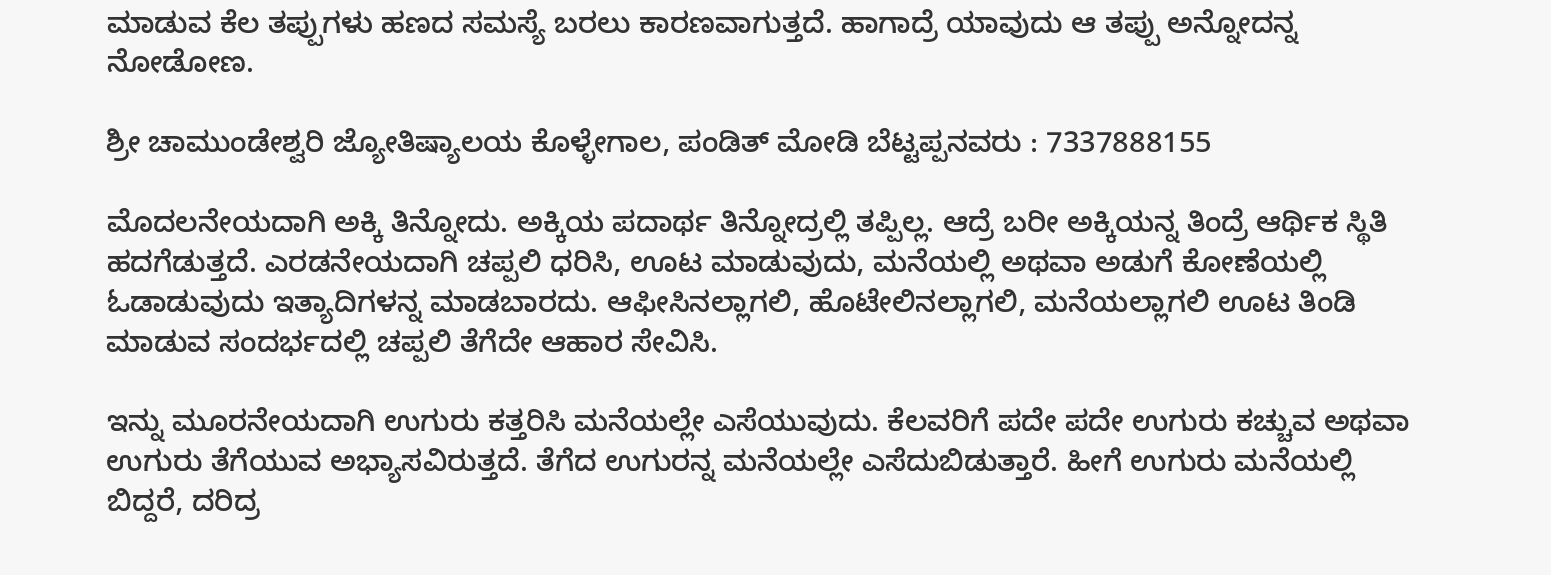ಮಾಡುವ ಕೆಲ ತಪ್ಪುಗಳು ಹಣದ ಸಮಸ್ಯೆ ಬರಲು ಕಾರಣವಾಗುತ್ತದೆ. ಹಾಗಾದ್ರೆ ಯಾವುದು ಆ ತಪ್ಪು ಅನ್ನೋದನ್ನ ನೋಡೋಣ.

ಶ್ರೀ ಚಾಮುಂಡೇಶ್ವರಿ ಜ್ಯೋತಿಷ್ಯಾಲಯ ಕೊಳ್ಳೇಗಾಲ, ಪಂಡಿತ್ ಮೋಡಿ ಬೆಟ್ಟಪ್ಪನವರು : 7337888155

ಮೊದಲನೇಯದಾಗಿ ಅಕ್ಕಿ ತಿನ್ನೋದು. ಅಕ್ಕಿಯ ಪದಾರ್ಥ ತಿನ್ನೋದ್ರಲ್ಲಿ ತಪ್ಪಿಲ್ಲ. ಆದ್ರೆ ಬರೀ ಅಕ್ಕಿಯನ್ನ ತಿಂದ್ರೆ ಆರ್ಥಿಕ ಸ್ಥಿತಿ ಹದಗೆಡುತ್ತದೆ. ಎರಡನೇಯದಾಗಿ ಚಪ್ಪಲಿ ಧರಿಸಿ, ಊಟ ಮಾಡುವುದು, ಮನೆಯಲ್ಲಿ ಅಥವಾ ಅಡುಗೆ ಕೋಣೆಯಲ್ಲಿ ಓಡಾಡುವುದು ಇತ್ಯಾದಿಗಳನ್ನ ಮಾಡಬಾರದು. ಆಫೀಸಿನಲ್ಲಾಗಲಿ, ಹೊಟೇಲಿನಲ್ಲಾಗಲಿ, ಮನೆಯಲ್ಲಾಗಲಿ ಊಟ ತಿಂಡಿ ಮಾಡುವ ಸಂದರ್ಭದಲ್ಲಿ ಚಪ್ಪಲಿ ತೆಗೆದೇ ಆಹಾರ ಸೇವಿಸಿ.

ಇನ್ನು ಮೂರನೇಯದಾಗಿ ಉಗುರು ಕತ್ತರಿಸಿ ಮನೆಯಲ್ಲೇ ಎಸೆಯುವುದು. ಕೆಲವರಿಗೆ ಪದೇ ಪದೇ ಉಗುರು ಕಚ್ಚುವ ಅಥವಾ ಉಗುರು ತೆಗೆಯುವ ಅಭ್ಯಾಸವಿರುತ್ತದೆ. ತೆಗೆದ ಉಗುರನ್ನ ಮನೆಯಲ್ಲೇ ಎಸೆದುಬಿಡುತ್ತಾರೆ. ಹೀಗೆ ಉಗುರು ಮನೆಯಲ್ಲಿ ಬಿದ್ದರೆ, ದರಿದ್ರ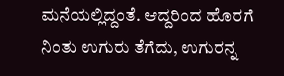ಮನೆಯಲ್ಲಿದ್ದಂತೆ. ಆದ್ದರಿಂದ ಹೊರಗೆ ನಿಂತು ಉಗುರು ತೆಗೆದು, ಉಗುರನ್ನ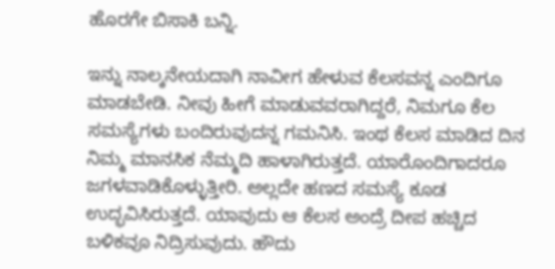ಹೊರಗೇ ಬಿಸಾಕಿ ಬನ್ನಿ.

ಇನ್ನು ನಾಲ್ಕನೇಯದಾಗಿ ನಾವೀಗ ಹೇಳುವ ಕೆಲಸವನ್ನ ಎಂದಿಗೂ ಮಾಡಬೇಡಿ. ನೀವು ಹೀಗೆ ಮಾಡುವವರಾಗಿದ್ದರೆ, ನಿಮಗೂ ಕೆಲ ಸಮಸ್ಯೆಗಳು ಬಂದಿರುವುದನ್ನ ಗಮನಿಸಿ. ಇಂಥ ಕೆಲಸ ಮಾಡಿದ ದಿನ ನಿಮ್ಮ ಮಾನಸಿಕ ನೆಮ್ಮದಿ ಹಾಳಾಗಿರುತ್ತದೆ. ಯಾರೊಂದಿಗಾದರೂ ಜಗಳವಾಡಿಕೊಳ್ಳುತ್ತೀರಿ. ಅಲ್ಲದೇ ಹಣದ ಸಮಸ್ಯೆ ಕೂಡ ಉದ್ಭವಿಸಿರುತ್ತದೆ. ಯಾವುದು ಆ ಕೆಲಸ ಅಂದ್ರೆ ದೀಪ ಹಚ್ಚಿದ ಬಳಿಕವೂ ನಿದ್ರಿಸುವುದು. ಹೌದು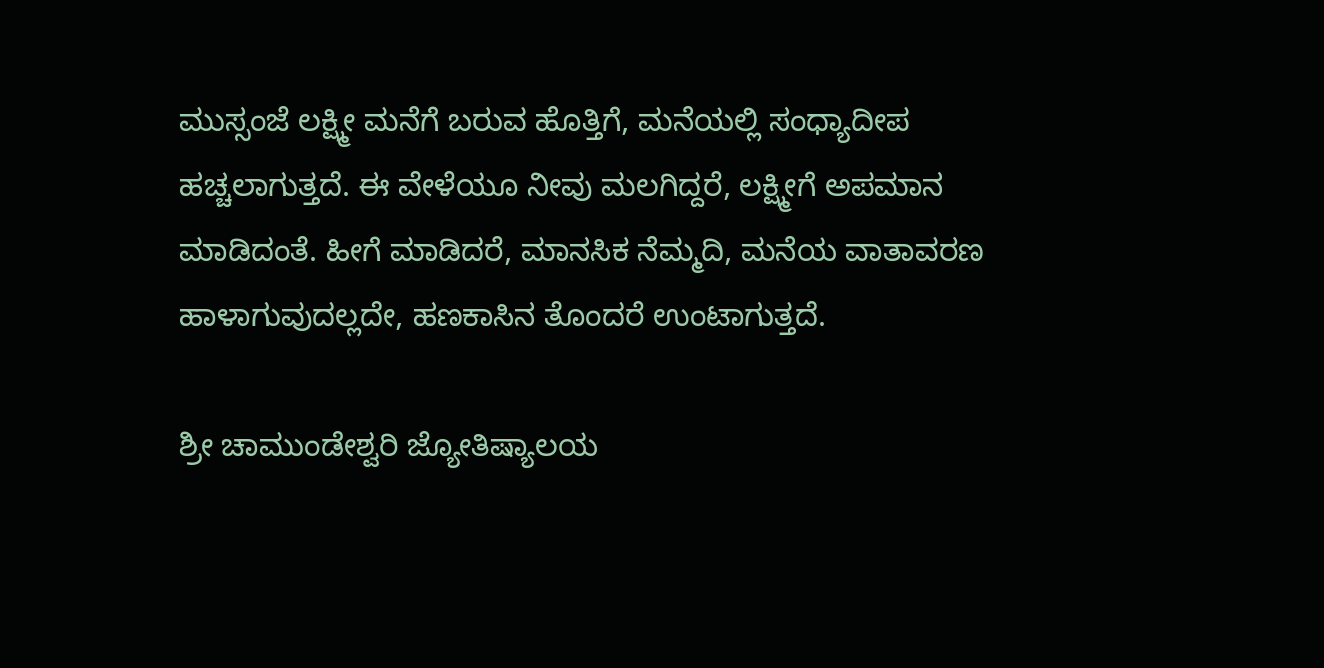ಮುಸ್ಸಂಜೆ ಲಕ್ಷ್ಮೀ ಮನೆಗೆ ಬರುವ ಹೊತ್ತಿಗೆ, ಮನೆಯಲ್ಲಿ ಸಂಧ್ಯಾದೀಪ ಹಚ್ಚಲಾಗುತ್ತದೆ. ಈ ವೇಳೆಯೂ ನೀವು ಮಲಗಿದ್ದರೆ, ಲಕ್ಷ್ಮೀಗೆ ಅಪಮಾನ ಮಾಡಿದಂತೆ. ಹೀಗೆ ಮಾಡಿದರೆ, ಮಾನಸಿಕ ನೆಮ್ಮದಿ, ಮನೆಯ ವಾತಾವರಣ ಹಾಳಾಗುವುದಲ್ಲದೇ, ಹಣಕಾಸಿನ ತೊಂದರೆ ಉಂಟಾಗುತ್ತದೆ.

ಶ್ರೀ ಚಾಮುಂಡೇಶ್ವರಿ ಜ್ಯೋತಿಷ್ಯಾಲಯ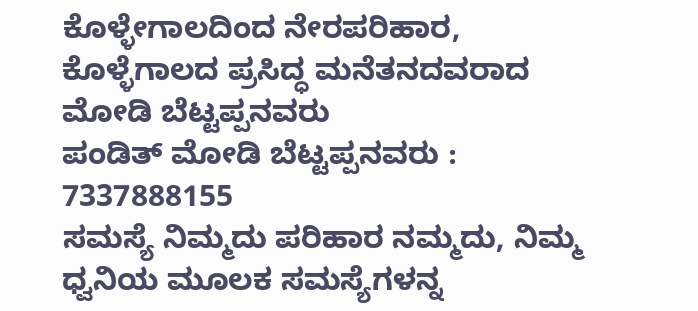ಕೊಳ್ಳೇಗಾಲದಿಂದ ನೇರಪರಿಹಾರ,
ಕೊಳ್ಳೆಗಾಲದ ಪ್ರಸಿದ್ಧ ಮನೆತನದವರಾದ ಮೋಡಿ ಬೆಟ್ಟಪ್ಪನವರು
ಪಂಡಿತ್ ಮೋಡಿ ಬೆಟ್ಟಪ್ಪನವರು : 7337888155
ಸಮಸ್ಯೆ ನಿಮ್ಮದು ಪರಿಹಾರ ನಮ್ಮದು, ನಿಮ್ಮ ಧ್ವನಿಯ ಮೂಲಕ ಸಮಸ್ಯೆಗಳನ್ನ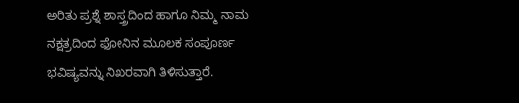ಅರಿತು ಪ್ರಶ್ನೆ ಶಾಸ್ತ್ರದಿಂದ ಹಾಗೂ ನಿಮ್ಮ ನಾಮ ನಕ್ಷತ್ರದಿಂದ ಫೋನಿನ ಮೂಲಕ ಸಂಪೂರ್ಣ ಭವಿಷ್ಯವನ್ನು ನಿಖರವಾಗಿ ತಿಳಿಸುತ್ತಾರೆ.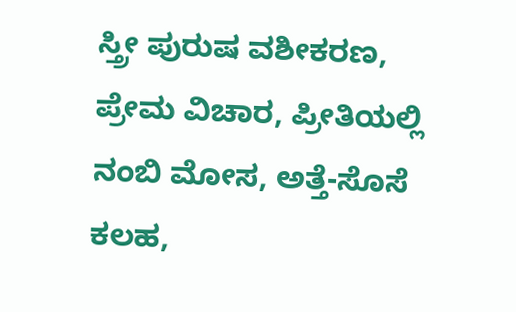ಸ್ತ್ರೀ ಪುರುಷ ವಶೀಕರಣ, ಪ್ರೇಮ ವಿಚಾರ, ಪ್ರೀತಿಯಲ್ಲಿ ನಂಬಿ ಮೋಸ, ಅತ್ತೆ-ಸೊಸೆ ಕಲಹ,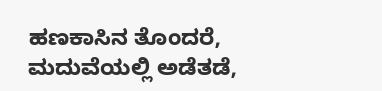ಹಣಕಾಸಿನ ತೊಂದರೆ, ಮದುವೆಯಲ್ಲಿ ಅಡೆತಡೆ,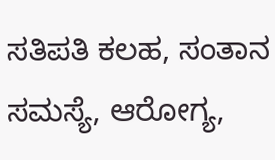ಸತಿಪತಿ ಕಲಹ, ಸಂತಾನ ಸಮಸ್ಯೆ, ಆರೋಗ್ಯ,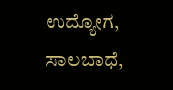ಉದ್ಯೋಗ, ಸಾಲಬಾಧೆ,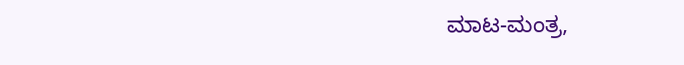ಮಾಟ-ಮಂತ್ರ,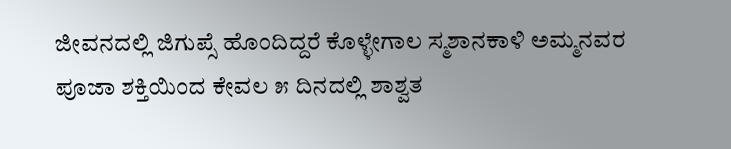ಜೀವನದಲ್ಲಿ ಜಿಗುಪ್ಸೆ ಹೊಂದಿದ್ದರೆ ಕೊಳ್ಳೇಗಾಲ ಸ್ಮಶಾನಕಾಳಿ ಅಮ್ಮನವರ ಪೂಜಾ ಶಕ್ತಿಯಿಂದ ಕೇವಲ ೫ ದಿನದಲ್ಲಿ ಶಾಶ್ವತ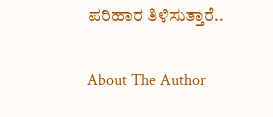ಪರಿಹಾರ ತಿಳಿಸುತ್ತಾರೆ..

About The Author